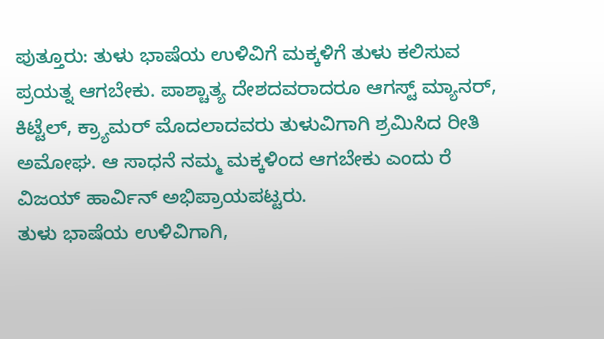ಪುತ್ತೂರು: ತುಳು ಭಾಷೆಯ ಉಳಿವಿಗೆ ಮಕ್ಕಳಿಗೆ ತುಳು ಕಲಿಸುವ ಪ್ರಯತ್ನ ಆಗಬೇಕು. ಪಾಶ್ಚಾತ್ಯ ದೇಶದವರಾದರೂ ಆಗಸ್ಟ್ ಮ್ಯಾನರ್, ಕಿಟ್ಟೆಲ್, ಕ್ರ್ಯಾಮರ್ ಮೊದಲಾದವರು ತುಳುವಿಗಾಗಿ ಶ್ರಮಿಸಿದ ರೀತಿ ಅಮೋಘ. ಆ ಸಾಧನೆ ನಮ್ಮ ಮಕ್ಕಳಿಂದ ಆಗಬೇಕು ಎಂದು ರೆ ವಿಜಯ್ ಹಾರ್ವಿನ್ ಅಭಿಪ್ರಾಯಪಟ್ಟರು.
ತುಳು ಭಾಷೆಯ ಉಳಿವಿಗಾಗಿ,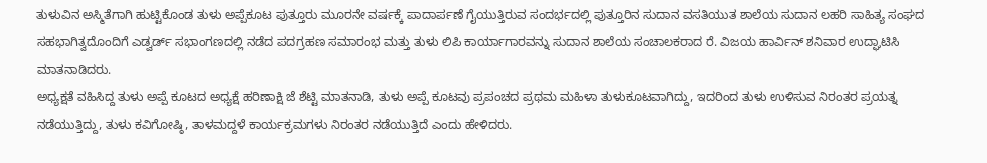ತುಳುವಿನ ಅಸ್ಮಿತೆಗಾಗಿ ಹುಟ್ಟಿಕೊಂಡ ತುಳು ಅಪ್ಪೆಕೂಟ ಪುತ್ತೂರು ಮೂರನೇ ವರ್ಷಕ್ಕೆ ಪಾದಾರ್ಪಣೆ ಗೈಯುತ್ತಿರುವ ಸಂದರ್ಭದಲ್ಲಿ ಪುತ್ತೂರಿನ ಸುದಾನ ವಸತಿಯುತ ಶಾಲೆಯ ಸುದಾನ ಲಹರಿ ಸಾಹಿತ್ಯ ಸಂಘದ ಸಹಭಾಗಿತ್ವದೊಂದಿಗೆ ಎಡ್ವರ್ಡ್ ಸಭಾಂಗಣದಲ್ಲಿ ನಡೆದ ಪದಗ್ರಹಣ ಸಮಾರಂಭ ಮತ್ತು ತುಳು ಲಿಪಿ ಕಾರ್ಯಾಗಾರವನ್ನು ಸುದಾನ ಶಾಲೆಯ ಸಂಚಾಲಕರಾದ ರೆ. ವಿಜಯ ಹಾರ್ವಿನ್ ಶನಿವಾರ ಉದ್ಘಾಟಿಸಿ ಮಾತನಾಡಿದರು.
ಅಧ್ಯಕ್ಷತೆ ವಹಿಸಿದ್ದ ತುಳು ಅಪ್ಪೆ ಕೂಟದ ಅಧ್ಯಕ್ಷೆ ಹರಿಣಾಕ್ಷಿ ಜೆ ಶೆಟ್ಟಿ ಮಾತನಾಡಿ, ತುಳು ಅಪ್ಪೆ ಕೂಟವು ಪ್ರಪಂಚದ ಪ್ರಥಮ ಮಹಿಳಾ ತುಳುಕೂಟವಾಗಿದ್ದು, ಇದರಿಂದ ತುಳು ಉಳಿಸುವ ನಿರಂತರ ಪ್ರಯತ್ನ ನಡೆಯುತ್ತಿದ್ದು, ತುಳು ಕವಿಗೋಷ್ಠಿ, ತಾಳಮದ್ದಳೆ ಕಾರ್ಯಕ್ರಮಗಳು ನಿರಂತರ ನಡೆಯುತ್ತಿದೆ ಎಂದು ಹೇಳಿದರು.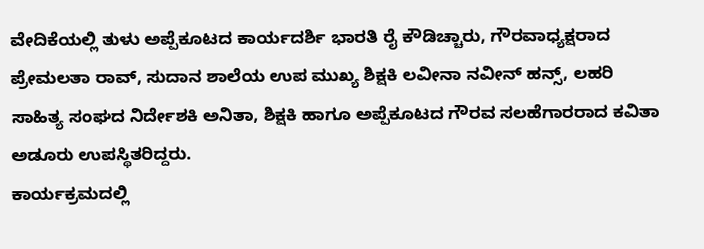ವೇದಿಕೆಯಲ್ಲಿ ತುಳು ಅಪ್ಪೆಕೂಟದ ಕಾರ್ಯದರ್ಶಿ ಭಾರತಿ ರೈ ಕೌಡಿಚ್ಚಾರು, ಗೌರವಾಧ್ಯಕ್ಷರಾದ ಪ್ರೇಮಲತಾ ರಾವ್, ಸುದಾನ ಶಾಲೆಯ ಉಪ ಮುಖ್ಯ ಶಿಕ್ಷಕಿ ಲವೀನಾ ನವೀನ್ ಹನ್ಸ್, ಲಹರಿ ಸಾಹಿತ್ಯ ಸಂಘದ ನಿರ್ದೇಶಕಿ ಅನಿತಾ, ಶಿಕ್ಷಕಿ ಹಾಗೂ ಅಪ್ಪೆಕೂಟದ ಗೌರವ ಸಲಹೆಗಾರರಾದ ಕವಿತಾ ಅಡೂರು ಉಪಸ್ಥಿತರಿದ್ದರು.
ಕಾರ್ಯಕ್ರಮದಲ್ಲಿ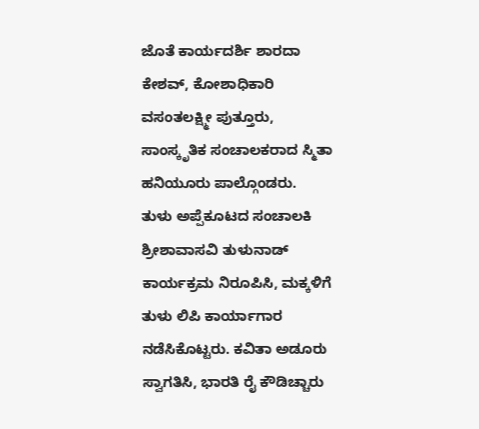ಜೊತೆ ಕಾರ್ಯದರ್ಶಿ ಶಾರದಾ ಕೇಶವ್, ಕೋಶಾಧಿಕಾರಿ ವಸಂತಲಕ್ಷ್ಮೀ ಪುತ್ತೂರು, ಸಾಂಸ್ಕೃತಿಕ ಸಂಚಾಲಕರಾದ ಸ್ಮಿತಾ ಹನಿಯೂರು ಪಾಲ್ಗೊಂಡರು.
ತುಳು ಅಪ್ಪೆಕೂಟದ ಸಂಚಾಲಕಿ ಶ್ರೀಶಾವಾಸವಿ ತುಳುನಾಡ್ ಕಾರ್ಯಕ್ರಮ ನಿರೂಪಿಸಿ, ಮಕ್ಕಳಿಗೆ ತುಳು ಲಿಪಿ ಕಾರ್ಯಾಗಾರ ನಡೆಸಿಕೊಟ್ಟರು. ಕವಿತಾ ಅಡೂರು ಸ್ವಾಗತಿಸಿ, ಭಾರತಿ ರೈ ಕೌಡಿಚ್ಚಾರು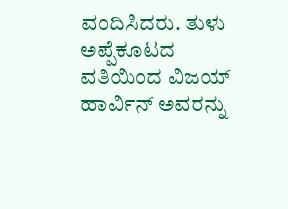ವಂದಿಸಿದರು. ತುಳು ಅಪ್ಪೆಕೂಟದ ವತಿಯಿಂದ ವಿಜಯ್ ಹಾರ್ವಿನ್ ಅವರನ್ನು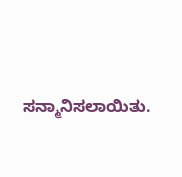ಸನ್ಮಾನಿಸಲಾಯಿತು.